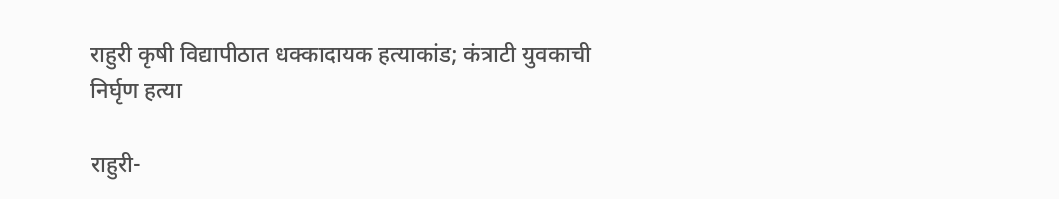राहुरी कृषी विद्यापीठात धक्कादायक हत्याकांड; कंत्राटी युवकाची निर्घृण हत्या

राहुरी-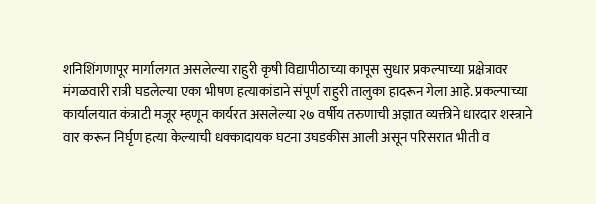शनिशिंगणापूर मार्गालगत असलेल्या राहुरी कृषी विद्यापीठाच्या कापूस सुधार प्रकल्पाच्या प्रक्षेत्रावर मंगळवारी रात्री घडलेल्या एका भीषण हत्याकांडाने संपूर्ण राहुरी तालुका हादरून गेला आहे. प्रकल्पाच्या कार्यालयात कंत्राटी मजूर म्हणून कार्यरत असलेल्या २७ वर्षीय तरुणाची अज्ञात व्यक्तीने धारदार शस्त्राने वार करून निर्घृण हत्या केल्याची धक्कादायक घटना उघडकीस आली असून परिसरात भीती व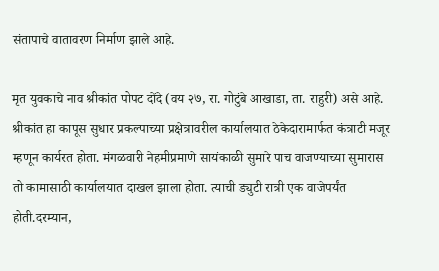संतापाचे वातावरण निर्माण झाले आहे.

मृत युवकाचे नाव श्रीकांत पोपट दोंदे (वय २७, रा. गोटुंबे आखाडा, ता. राहुरी) असे आहे. श्रीकांत हा कापूस सुधार प्रकल्पाच्या प्रक्षेत्रावरील कार्यालयात ठेकेदारामार्फत कंत्राटी मजूर म्हणून कार्यरत होता. मंगळवारी नेहमीप्रमाणे सायंकाळी सुमारे पाच वाजण्याच्या सुमारास तो कामासाठी कार्यालयात दाखल झाला होता. त्याची ड्युटी रात्री एक वाजेपर्यंत होती.दरम्यान,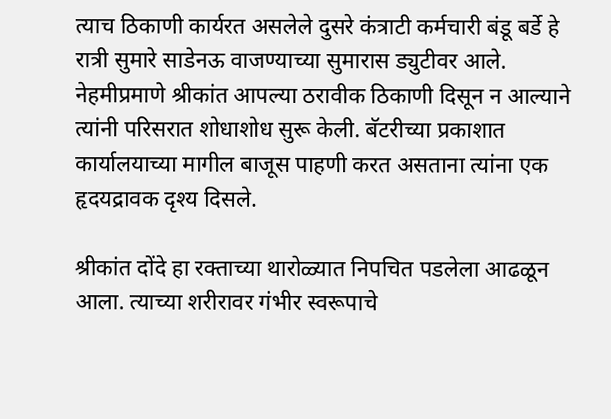त्याच ठिकाणी कार्यरत असलेले दुसरे कंत्राटी कर्मचारी बंडू बर्डे हे रात्री सुमारे साडेनऊ वाजण्याच्या सुमारास ड्युटीवर आले. नेहमीप्रमाणे श्रीकांत आपल्या ठरावीक ठिकाणी दिसून न आल्याने त्यांनी परिसरात शोधाशोध सुरू केली. बॅटरीच्या प्रकाशात कार्यालयाच्या मागील बाजूस पाहणी करत असताना त्यांना एक हृदयद्रावक दृश्य दिसले.

श्रीकांत दोंदे हा रक्ताच्या थारोळ्यात निपचित पडलेला आढळून आला. त्याच्या शरीरावर गंभीर स्वरूपाचे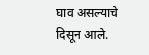घाव असल्याचे दिसून आले.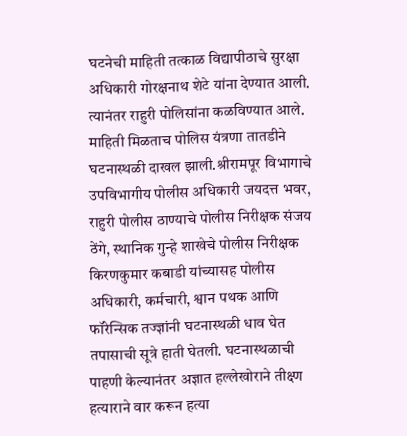घटनेची माहिती तत्काळ विद्यापीठाचे सुरक्षा अधिकारी गोरक्षनाथ शेटे यांना देण्यात आली. त्यानंतर राहुरी पोलिसांना कळविण्यात आले. माहिती मिळताच पोलिस यंत्रणा तातडीने घटनास्थळी दाखल झाली.श्रीरामपूर विभागाचे उपविभागीय पोलीस अधिकारी जयदत्त भवर, राहुरी पोलीस ठाण्याचे पोलीस निरीक्षक संजय ठेंगे, स्थानिक गुन्हे शाखेचे पोलीस निरीक्षक किरणकुमार कबाडी यांच्यासह पोलीस अधिकारी, कर्मचारी, श्वान पथक आणि फॉरेन्सिक तज्ज्ञांनी घटनास्थळी धाव घेत तपासाची सूत्रे हाती घेतली. घटनास्थळाची पाहणी केल्यानंतर अज्ञात हल्लेखोराने तीक्ष्ण हत्याराने वार करून हत्या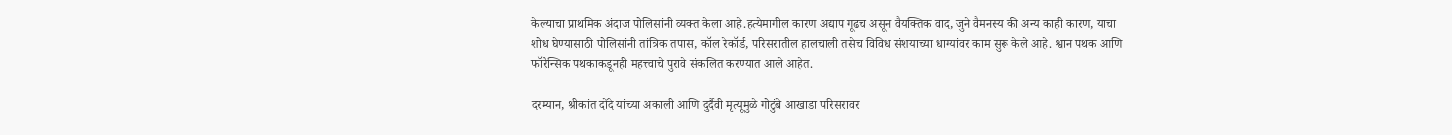केल्याचा प्राथमिक अंदाज पोलिसांनी व्यक्त केला आहे.हत्येमागील कारण अद्याप गूढच असून वैयक्तिक वाद, जुने वैमनस्य की अन्य काही कारण, याचा शोध घेण्यासाठी पोलिसांनी तांत्रिक तपास, कॉल रेकॉर्ड, परिसरातील हालचाली तसेच विविध संशयाच्या धाग्यांवर काम सुरू केले आहे. श्वान पथक आणि फॉरेन्सिक पथकाकडूनही महत्त्वाचे पुरावे संकलित करण्यात आले आहेत.

दरम्यान, श्रीकांत दोंदे यांच्या अकाली आणि दुर्दैवी मृत्यूमुळे गोटुंबे आखाडा परिसरावर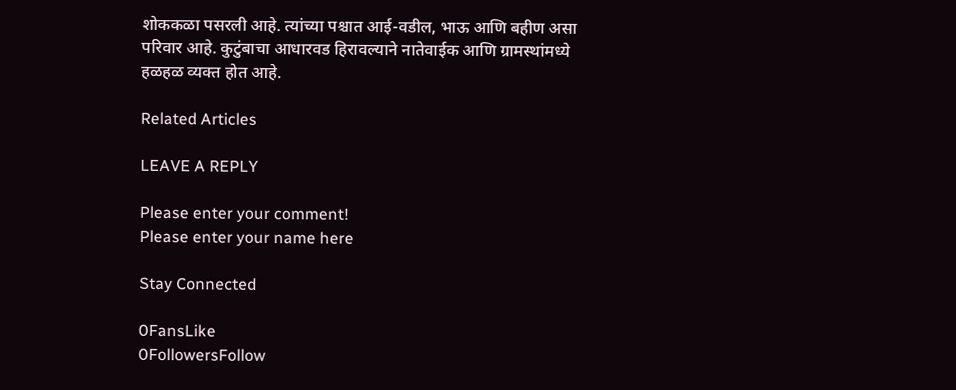शोककळा पसरली आहे. त्यांच्या पश्चात आई-वडील, भाऊ आणि बहीण असा परिवार आहे. कुटुंबाचा आधारवड हिरावल्याने नातेवाईक आणि ग्रामस्थांमध्ये हळहळ व्यक्त होत आहे.

Related Articles

LEAVE A REPLY

Please enter your comment!
Please enter your name here

Stay Connected

0FansLike
0FollowersFollow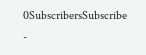0SubscribersSubscribe
-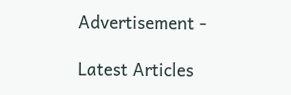Advertisement -

Latest Articles